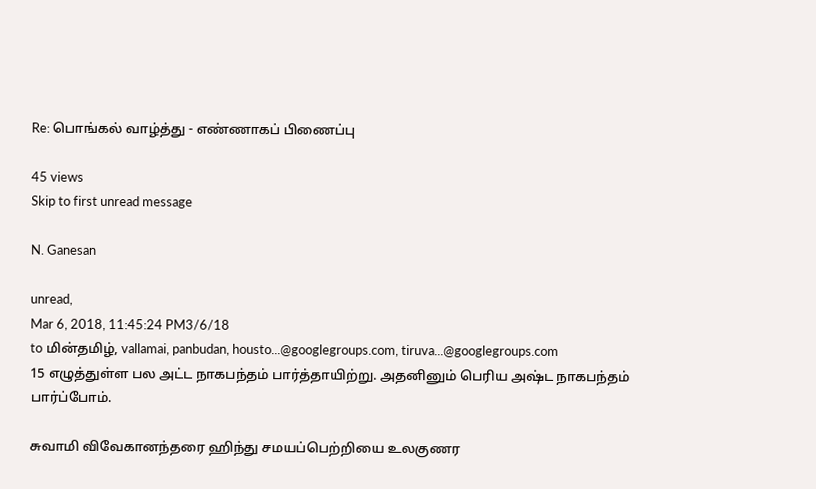Re: பொங்கல் வாழ்த்து - எண்ணாகப் பிணைப்பு

45 views
Skip to first unread message

N. Ganesan

unread,
Mar 6, 2018, 11:45:24 PM3/6/18
to மின்தமிழ், vallamai, panbudan, housto...@googlegroups.com, tiruva...@googlegroups.com
15 எழுத்துள்ள பல அட்ட நாகபந்தம் பார்த்தாயிற்று. அதனினும் பெரிய அஷ்ட நாகபந்தம் பார்ப்போம்.

சுவாமி விவேகானந்தரை ஹிந்து சமயப்பெற்றியை உலகுணர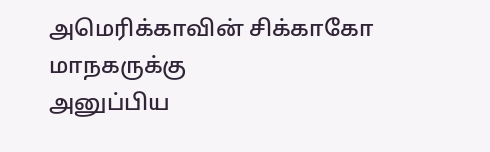அமெரிக்காவின் சிக்காகோ மாநகருக்கு
அனுப்பிய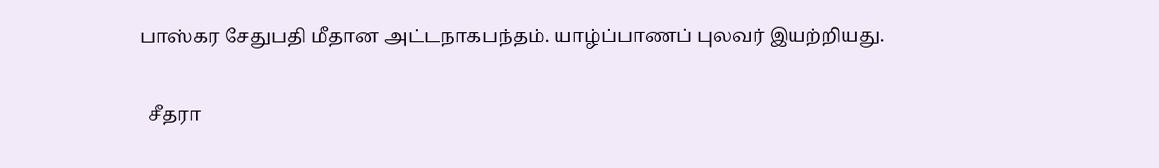பாஸ்கர சேதுபதி மீதான அட்டநாகபந்தம். யாழ்ப்பாணப் புலவர் இயற்றியது.

  சீதரா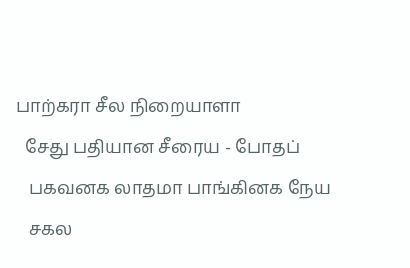பாற்கரா சீல நிறையாளா
  சேது பதியான சீரைய - போதப்
   பகவனக லாதமா பாங்கினக நேய
   சகல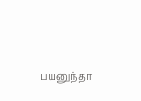பயனுந்தா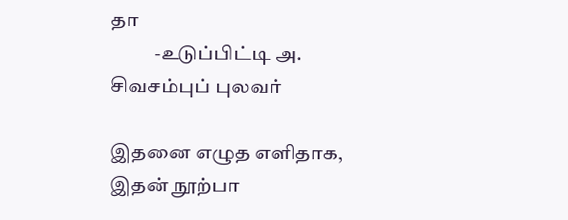தா
           -உடுப்பிட்டி அ. சிவசம்புப் புலவர்

இதனை எழுத எளிதாக, இதன் நூற்பா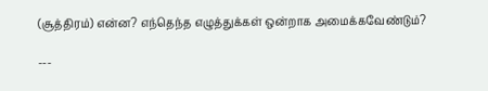(சூத்திரம்) என்ன? எந்தெந்த எழுத்துக்கள் ஒன்றாக அமைக்கவேண்டும்?

---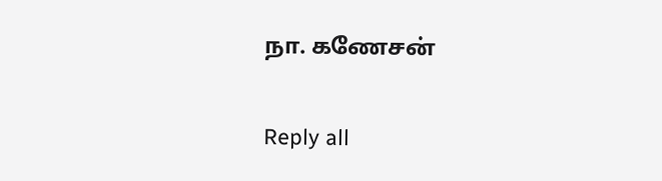நா. கணேசன்

Reply all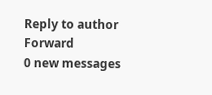Reply to author
Forward
0 new messages